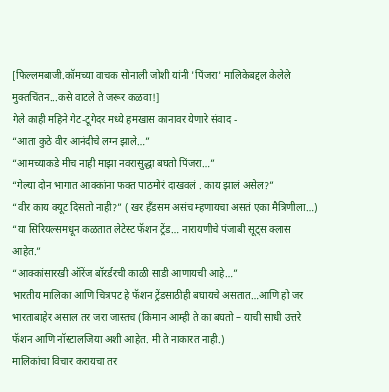[फिल्लमबाजी.कॉमच्या वाचक सोनाली जोशी यांनी 'पिंजरा' मालिकेबद्दल केलेले मुक्तचिंतन...कसे वाटले ते जरूर कळवा!]
गेले काही महिने गेट-टूगेदर मध्ये हमखास कानावर येणारे संवाद -
“आता कुठे वीर आनंदीचे लग्न झाले…”
“आमच्याकडे मीच नाही माझा नवरासुद्धा बघतो पिंजरा…”
“गेल्या दोन भागात आक्कांना फक्त पाठमोरं दाखवलं . काय झालं असेल?”
“वीर काय क्यूट दिसतो नाही?” ( खर हॅंडसम असंच म्हणायचा असतं एका मैत्रिणीला…)
“या सिरियल्समधून कळतात लेटेस्ट फॅशन ट्रेंड… नारायणीचे पंजाबी सूट्स क्लास आहेत.”
“आक्कांसारखी ऑरेंज बॉरर्डरची काळी साडी आणायची आहे…”
भारतीय मालिका आणि चित्रपट हे फॅशन ट्रेंडसाठीही बघायचे असतात…आणि हो जर भारताबाहेर असाल तर जरा जास्तच (किमान आम्ही ते का बघतो – याची साधी उत्तरे फॅशन आणि नॉस्टालजिया अशी आहेत. मी ते नाकारत नाही.)
मालिकांचा विचार करायचा तर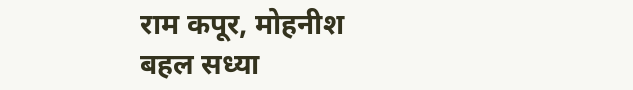राम कपूर, मोहनीश बहल सध्या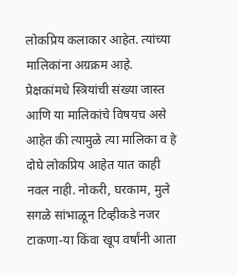लोकप्रिय कलाकार आहेत. त्यांच्या मालिकांना अग्रक्रम आहे. प्रेक्षकांमधे स्त्रियांची संख्या जास्त आणि या मालिकांचे विषयच असे आहेत की त्यामुळे त्या मालिका व हे दोघे लोकप्रिय आहेत यात काही नवल नाही. नोकरी, घरकाम, मुले सगळे सांभाळून टिव्हीकडे नजर टाकणा-या किंवा खूप वर्षांनी आता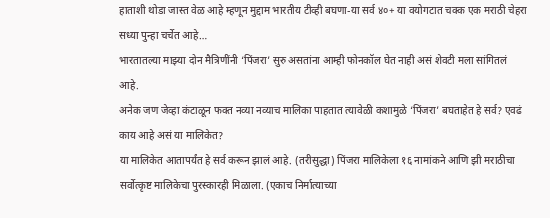हाताशी थोडा जास्त वेळ आहे म्हणून मुद्दाम भारतीय टीव्ही बघणा-या सर्व ४०+ या वयोगटात चक्क एक मराठी चेहरा सध्या पुन्हा चर्चेत आहे…
भारतातल्या माझ्या दोन मैत्रिणींनी ‘पिंजरा’ सुरु असतांना आम्ही फोनकॉल घेत नाही असं शेवटी मला सांगितलं आहे.
अनेक जण जेव्हा कंटाळून फक्त नव्या नव्याच मालिका पाहतात त्यावेळी कशामुळे ‘पिंजरा’ बघताहेत हे सर्व? एवढं काय आहे असं या मालिकेत?
या मालिकेत आतापर्यंत हे सर्व करून झालं आहे. (तरीसुद्धा) पिंजरा मालिकेला १६ नामांकने आणि झी मराठीचा सर्वोत्कृष्ट मालिकेचा पुरस्कारही मिळाला. (एकाच निर्मात्याच्या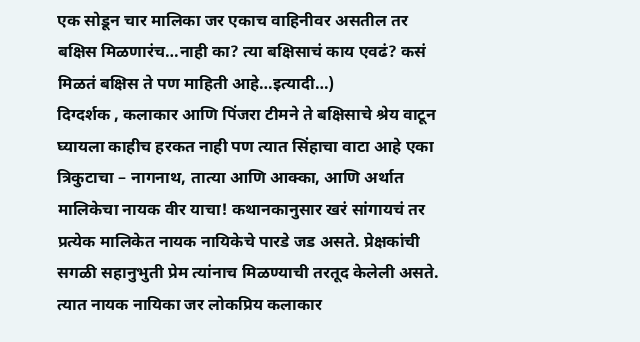एक सोडून चार मालिका जर एकाच वाहिनीवर असतील तर बक्षिस मिळणारंच…नाही का? त्या बक्षिसाचं काय एवढं? कसं मिळतं बक्षिस ते पण माहिती आहे…इत्यादी…)
दिग्दर्शक , कलाकार आणि पिंजरा टीमने ते बक्षिसाचे श्रेय वाटून घ्यायला काहीच हरकत नाही पण त्यात सिंहाचा वाटा आहे एका त्रिकुटाचा – नागनाथ, तात्या आणि आक्का, आणि अर्थात मालिकेचा नायक वीर याचा! कथानकानुसार खरं सांगायचं तर प्रत्येक मालिकेत नायक नायिकेचे पारडे जड असते. प्रेक्षकांची सगळी सहानुभुती प्रेम त्यांनाच मिळण्याची तरतूद केलेली असते. त्यात नायक नायिका जर लोकप्रिय कलाकार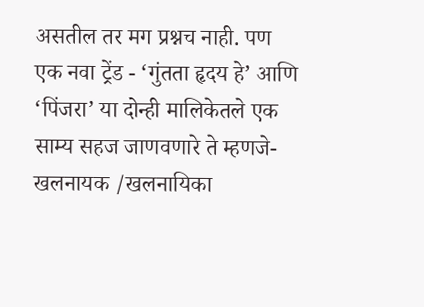असतील तर मग प्रश्नच नाही. पण एक नवा ट्रेंड - ‘गुंतता हृदय हे’ आणि ‘पिंजरा’ या दोन्ही मालिकेतले एक साम्य सहज जाणवणारे ते म्हणजे- खलनायक /खलनायिका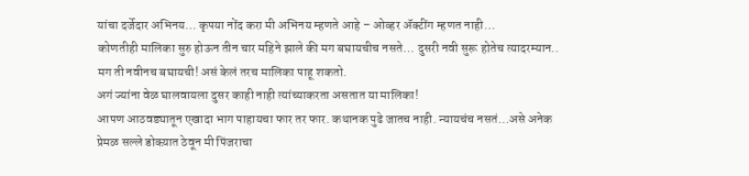यांचा दर्जेदार अभिनय… कृपया नोंद करा मी अभिनय म्हणते आहे – ओव्हर ॲक्टींग म्हणत नाही…
कोणतीही मालिका सुरु होऊन तीन चार महिने झाले की मग बघायचीच नसते… दुसरी नवी सुरू होतेच त्यादरम्यान.. मग ती नवीनच बघायची! असं केलं तरच मालिका पाहू शकतो.
अगं ज्यांना वेळ घालवायला दुसर काही नाही त्यांच्याकरता असतात या मालिका!
आपण आठवड्यातून एखादा भाग पाहायचा फार तर फार. कथानक पुढे जातच नाही. न्यायचंच नसतं…असे अनेक प्रेमळ सल्ले डोक्य़ात ठेवून मी पिंजराचा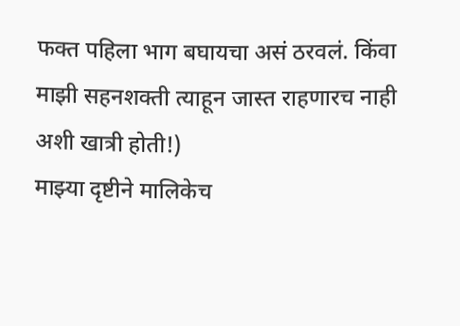फक्त पहिला भाग बघायचा असं ठरवलं. किंवा माझी सहनशक्ती त्याहून जास्त राहणारच नाही अशी खात्री होती!)
माझ्या दृष्टीने मालिकेच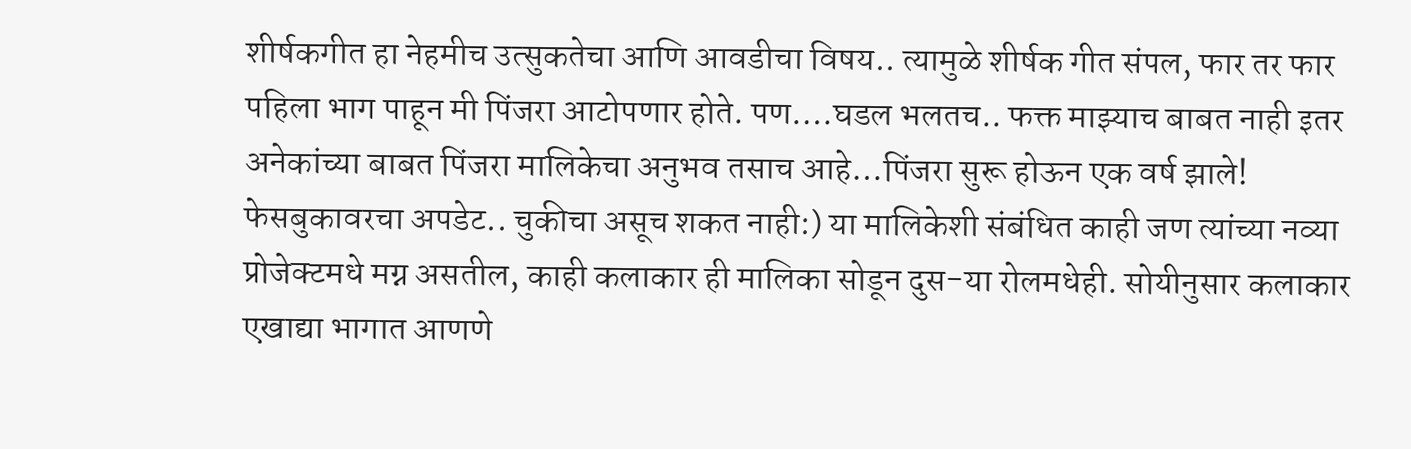शीर्षकगीत हा नेहमीच उत्सुकतेचा आणि आवडीचा विषय.. त्यामुळे शीर्षक गीत संपल, फार तर फार पहिला भाग पाहून मी पिंजरा आटोपणार होते. पण….घडल भलतच.. फक्त माझ्याच बाबत नाही इतर अनेकांच्या बाबत पिंजरा मालिकेचा अनुभव तसाच आहे…पिंजरा सुरू होऊन एक वर्ष झाले! फेसबुकावरचा अपडेट.. चुकीचा असूच शकत नाही:) या मालिकेशी संबंधित काही जण त्यांच्या नव्या प्रोजेक्टमधे मग्न असतील, काही कलाकार ही मालिका सोडून दुस-या रोलमधेही. सोयीनुसार कलाकार एखाद्या भागात आणणे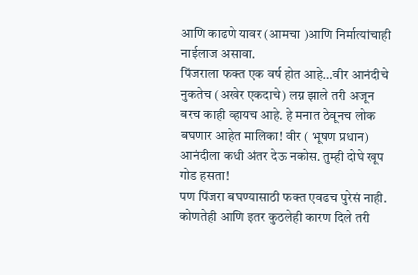आणि काढणे यावर (आमचा )आणि निर्मात्यांचाही नाईलाज असावा.
पिंजराला फक्त एक वर्ष होत आहे…वीर आनंदीचे नुकतेच (अखेर एकदाचे) लग्न झाले तरी अजून बरच काही व्हायच आहे. हे मनात ठेवूनच लोक बघणार आहेत मालिका! वीर ( भूषण प्रधान) आनंदीला कधी अंतर देऊ नकोस. तुम्ही दोघे खूप गोड हसता!
पण पिंजरा बघण्यासाठी फक्त एवढच पुरेसं नाही. कोणतेही आणि इतर कुठलेही कारण दिले तरी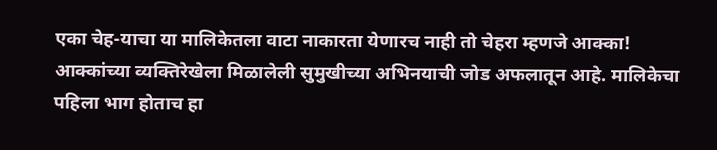एका चेह-याचा या मालिकेतला वाटा नाकारता येणारच नाही तो चेहरा म्हणजे आक्का!
आक्कांच्या व्यक्तिरेखेला मिळालेली सुमुखीच्या अभिनयाची जोड अफलातून आहे. मालिकेचा पहिला भाग होताच हा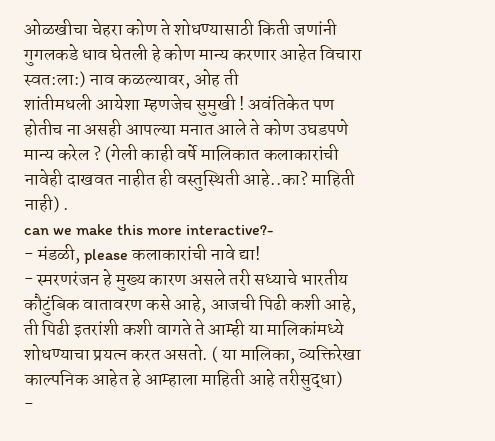ओळखीचा चेहरा कोण ते शोधण्यासाठी किती जणांनी गुगलकडे धाव घेतली हे कोण मान्य करणार आहेत विचारा स्वत:ला:) नाव कळल्यावर, ओह ती
शांतीमधली आयेशा म्हणजेच सुमुखी ! अवंतिकेत पण होतीच ना असही आपल्या मनात आले ते कोण उघडपणे मान्य करेल ? (गेली काही वर्षे मालिकात कलाकारांची नावेही दाखवत नाहीत ही वस्तुस्थिती आहे..का? माहिती नाही) .
can we make this more interactive?-
- मंडळी, please कलाकारांची नावे द्या!
- स्मरणरंजन हे मुख्य कारण असले तरी सध्याचे भारतीय कौटुंबिक वातावरण कसे आहे, आजची पिढी कशी आहे, ती पिढी इतरांशी कशी वागते ते आम्ही या मालिकांमध्ये शोधण्याचा प्रयत्न करत असतो. ( या मालिका, व्यक्तिरेखा काल्पनिक आहेत हे आम्हाला माहिती आहे तरीसुद्धा)
-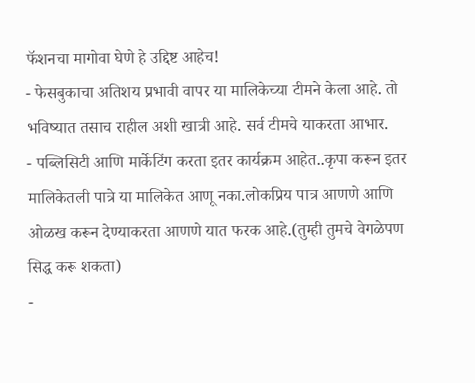फॅशनचा मागोवा घेणे हे उद्दिष्ट आहेच!
- फेसबुकाचा अतिशय प्रभावी वापर या मालिकेच्या टीमने केला आहे. तो भविष्यात तसाच राहील अशी खात्री आहे. सर्व टीमचे याकरता आभार.
- पब्लिसिटी आणि मार्केटिंग करता इतर कार्यक्रम आहेत..कृपा करून इतर मालिकेतली पात्रे या मालिकेत आणू नका.लोकप्रिय पात्र आणणे आणि ओळख करून देण्याकरता आणणे यात फरक आहे.(तुम्ही तुमचे वेगळेपण सिद्ध करू शकता)
-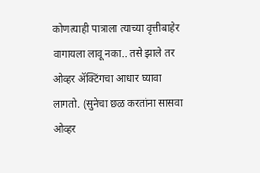कोणत्याही पात्राला त्याच्या वृत्तीबाहेर वागायला लावू नका.. तसे झाले तर ओव्हर ॲक्टिंगचा आधार घ्यावा लागतो. (सुनेचा छळ करतांना सासवा ओव्हर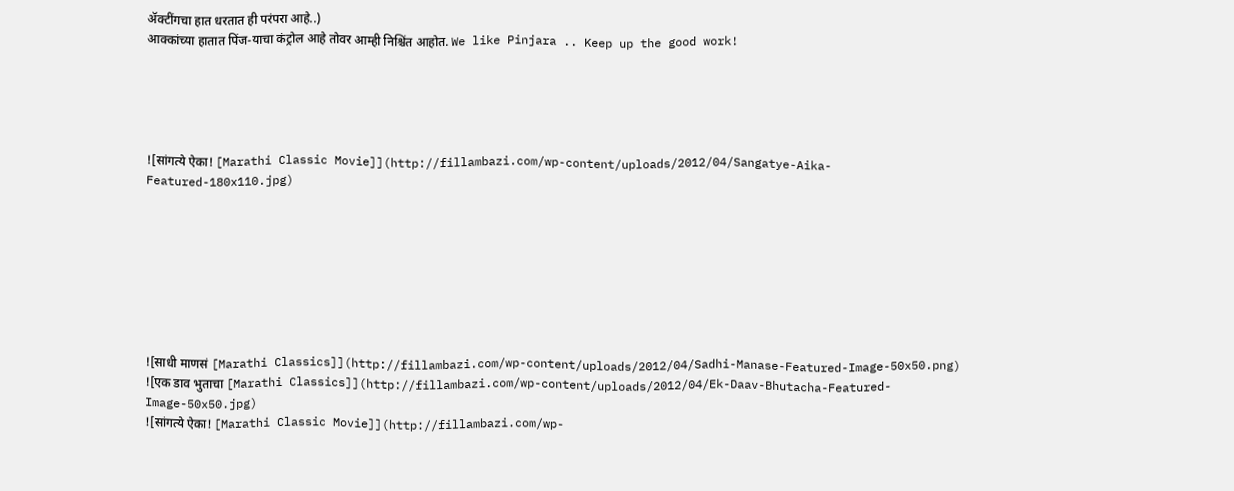ॲक्टींगचा हात धरतात ही परंपरा आहे..)
आक्कांच्या हातात पिंज-याचा कंट्रोल आहे तोवर आम्ही निश्चिंत आहोत. We like Pinjara .. Keep up the good work!





![सांगत्ये ऐका! [Marathi Classic Movie]](http://fillambazi.com/wp-content/uploads/2012/04/Sangatye-Aika-Featured-180x110.jpg)








![साधी माणसं [Marathi Classics]](http://fillambazi.com/wp-content/uploads/2012/04/Sadhi-Manase-Featured-Image-50x50.png)
![एक डाव भुताचा [Marathi Classics]](http://fillambazi.com/wp-content/uploads/2012/04/Ek-Daav-Bhutacha-Featured-Image-50x50.jpg)
![सांगत्ये ऐका! [Marathi Classic Movie]](http://fillambazi.com/wp-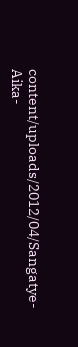content/uploads/2012/04/Sangatye-Aika-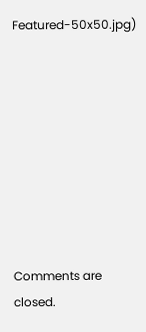Featured-50x50.jpg)









Comments are closed.